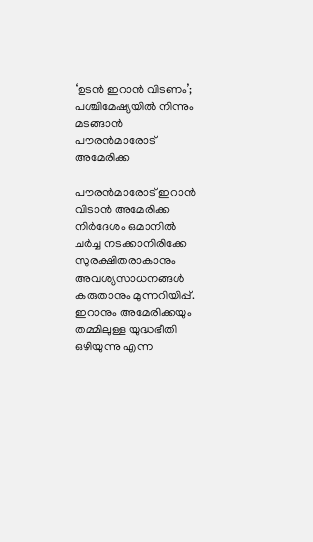‘ഉടന്‍ ഇറാന്‍ വിടണം’; പശ്ചിമേഷ്യയില്‍ നിന്നും മടങ്ങാന്‍ പൗരന്‍മാരോട് അമേരിക്ക

പൗരന്‍മാരോട് ഇറാന്‍ വിടാന്‍ അമേരിക്ക
നിര്‍ദേശം ഒമാനില്‍ ചര്‍ച്ച നടക്കാനിരിക്കേ
സുരക്ഷിതരാകാനും അവശ്യസാധനങ്ങള്‍ കരുതാനും മുന്നറിയിപ്പ്. ഇറാനും അമേരിക്കയും തമ്മിലുള്ള യുദ്ധഭീതി ഒഴിയുന്നു എന്ന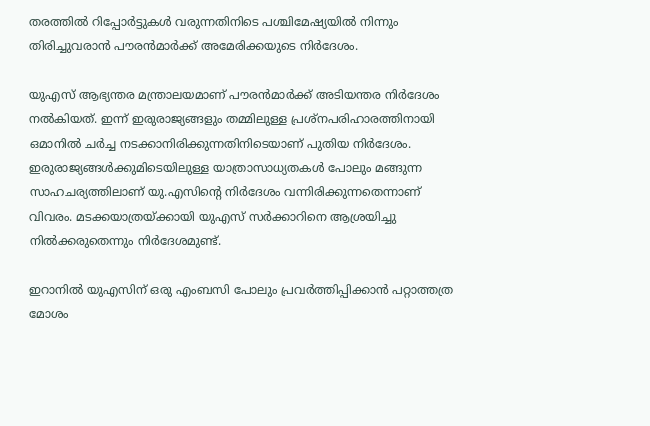തരത്തില്‍ റിപ്പോര്‍ട്ടുകള്‍ വരുന്നതിനിടെ പശ്ചിമേഷ്യയില്‍ നിന്നും തിരിച്ചുവരാന്‍ പൗരന്‍മാര്‍ക്ക് അമേരിക്കയുടെ നിര്‍ദേശം.

യുഎസ് ആഭ്യന്തര മന്ത്രാലയമാണ് പൗരന്‍മാര്‍ക്ക് അടിയന്തര നിര്‍ദേശം നല്‍കിയത്. ഇന്ന് ഇരുരാജ്യങ്ങളും തമ്മിലുള്ള പ്രശ്നപരിഹാരത്തിനായി ഒമാനില്‍ ചര്‍ച്ച നടക്കാനിരിക്കുന്നതിനിടെയാണ് പുതിയ നിര്‍ദേശം. ഇരുരാജ്യങ്ങള്‍ക്കുമിടെയിലുള്ള യാത്രാസാധ്യതകള്‍ പോലും മങ്ങുന്ന സാഹചര്യത്തിലാണ് യു.എസിന്‍റെ നിര്‍ദേശം വന്നിരിക്കുന്നതെന്നാണ് വിവരം. മടക്കയാത്രയ്ക്കായി യുഎസ് സര്‍ക്കാറിനെ ആശ്രയിച്ചു നില്‍ക്കരുതെന്നും നിര്‍ദേശമുണ്ട്.

ഇറാനില്‍ യുഎസിന് ഒരു എംബസി പോലും പ്രവര്‍ത്തിപ്പിക്കാന്‍ പറ്റാത്തത്ര മോശം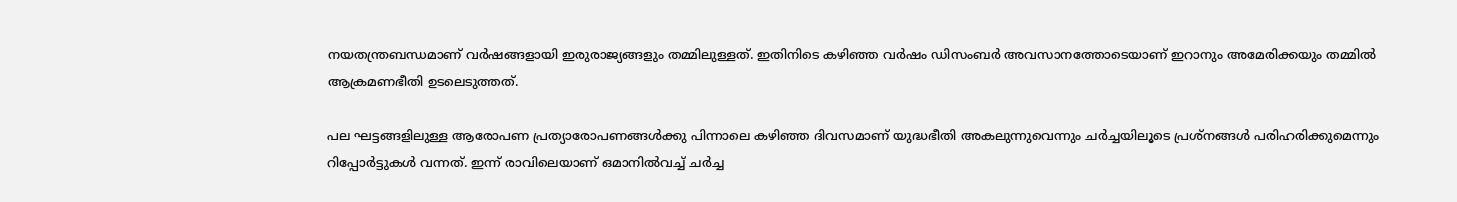നയതന്ത്രബന്ധമാണ് വര്‍ഷങ്ങളായി ഇരുരാജ്യങ്ങളും തമ്മിലുള്ളത്. ഇതിനിടെ കഴിഞ്ഞ വര്‍ഷം ഡിസംബര്‍ അവസാനത്തോടെയാണ് ഇറാനും അമേരിക്കയും തമ്മില്‍ ആക്രമണഭീതി ഉടലെടുത്തത്.

പല ഘട്ടങ്ങളിലുള്ള ആരോപണ പ്രത്യാരോപണങ്ങള്‍ക്കു പിന്നാലെ കഴിഞ്ഞ ദിവസമാണ് യുദ്ധഭീതി അകലുന്നുവെന്നും ചര്‍ച്ചയിലൂടെ പ്രശ്നങ്ങള്‍ പരിഹരിക്കുമെന്നും റിപ്പോര്‍ട്ടുകള്‍ വന്നത്. ഇന്ന് രാവിലെയാണ് ഒമാനില്‍വച്ച് ചര്‍ച്ച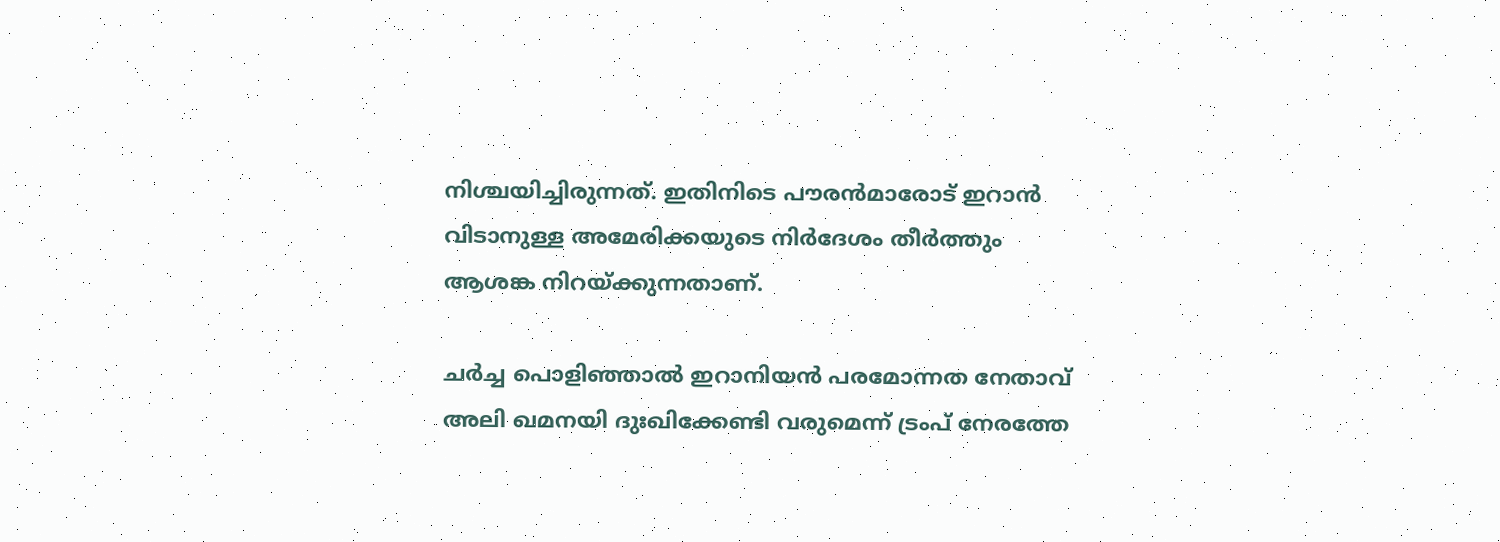നിശ്ചയിച്ചിരുന്നത്. ഇതിനിടെ പൗരന്‍മാരോട് ഇറാന്‍ വിടാനുള്ള അമേരിക്കയുടെ നിര്‍ദേശം തീര്‍ത്തും ആശങ്ക നിറയ്ക്കുന്നതാണ്.

ചർച്ച പൊളിഞ്ഞാൽ ഇറാനിയൻ പരമോന്നത നേതാവ് അലി ഖമനയി ദുഃഖിക്കേണ്ടി വരുമെന്ന് ട്രംപ് നേരത്തേ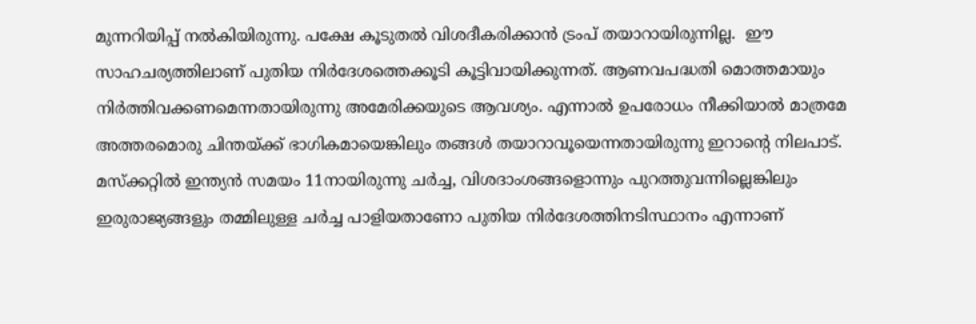മുന്നറിയിപ്പ് നൽകിയിരുന്നു. പക്ഷേ കൂടുതൽ വിശദീകരിക്കാൻ ട്രംപ് തയാറായിരുന്നില്ല.  ഈ സാഹചര്യത്തിലാണ് പുതിയ നിര്‍ദേശത്തെക്കൂടി കൂട്ടിവായിക്കുന്നത്. ആണവപദ്ധതി മൊത്തമായും നിര്‍ത്തിവക്കണമെന്നതായിരുന്നു അമേരിക്കയുടെ ആവശ്യം. എന്നാല്‍ ഉപരോധം നീക്കിയാല്‍ മാത്രമേ അത്തരമൊരു ചിന്തയ്ക്ക് ഭാഗികമായെങ്കിലും തങ്ങള്‍ തയാറാവൂയെന്നതായിരുന്നു ഇറാന്റെ നിലപാട്. മസ്ക്കറ്റില്‍ ഇന്ത്യന്‍ സമയം 11നായിരുന്നു ചര്‍ച്ച, വിശദാംശങ്ങളൊന്നും പുറത്തുവന്നില്ലെങ്കിലും ഇരുരാജ്യങ്ങളും തമ്മിലുള്ള ചര്‍ച്ച പാളിയതാണോ പുതിയ നിര്‍ദേശത്തിനടിസ്ഥാനം എന്നാണ്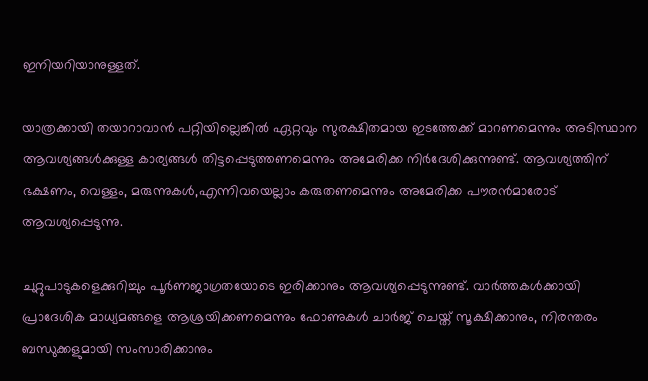ഇനിയറിയാനുള്ളത്.

യാത്രക്കായി തയാറാവാന്‍ പറ്റിയില്ലെങ്കില്‍ ഏറ്റവും സുരക്ഷിതമായ ഇടത്തേക്ക് മാറണമെന്നും അടിസ്ഥാന ആവശ്യങ്ങള്‍ക്കുള്ള കാര്യങ്ങള്‍ തിട്ടപ്പെടുത്തണമെന്നും അമേരിക്ക നിര്‍ദേശിക്കുന്നുണ്ട്. ആവശ്യത്തിന് ഭക്ഷണം, വെള്ളം, മരുന്നുകള്‍,എന്നിവയെല്ലാം കരുതണമെന്നും അമേരിക്ക പൗരന്‍മാരോട് ആവശ്യപ്പെടുന്നു.

ചുറ്റുപാടുകളെക്കുറിച്ചും പൂര്‍ണജാഗ്രതയോടെ ഇരിക്കാനും ആവശ്യപ്പെടുന്നുണ്ട്. വാര്‍ത്തകള്‍ക്കായി  പ്രാദേശിക മാധ്യമങ്ങളെ ആശ്രയിക്കണമെന്നും ഫോണുകള്‍ ചാര്‍ജ് ചെയ്ത് സൂക്ഷിക്കാനും, നിരന്തരം ബന്ധുക്കളുമായി സംസാരിക്കാനും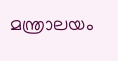മന്ത്രാലയം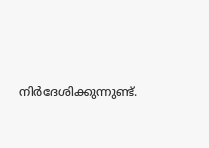നിര്‍ദേശിക്കുന്നുണ്ട്.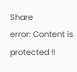Share
error: Content is protected !!